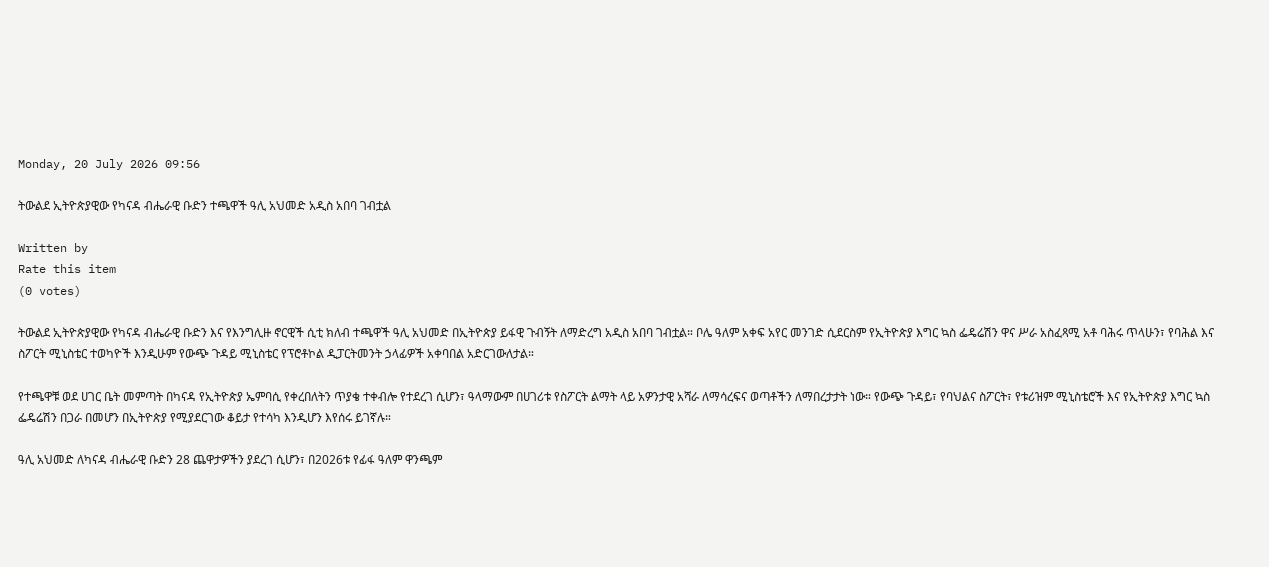Monday, 20 July 2026 09:56

ትውልደ ኢትዮጵያዊው የካናዳ ብሔራዊ ቡድን ተጫዋች ዓሊ አህመድ አዲስ አበባ ገብቷል

Written by
Rate this item
(0 votes)

ትውልደ ኢትዮጵያዊው የካናዳ ብሔራዊ ቡድን እና የእንግሊዙ ኖርዊች ሲቲ ክለብ ተጫዋች ዓሊ አህመድ በኢትዮጵያ ይፋዊ ጉብኝት ለማድረግ አዲስ አበባ ገብቷል። ቦሌ ዓለም አቀፍ አየር መንገድ ሲደርስም የኢትዮጵያ እግር ኳስ ፌዴሬሽን ዋና ሥራ አስፈጻሚ አቶ ባሕሩ ጥላሁን፣ የባሕል እና ስፖርት ሚኒስቴር ተወካዮች እንዲሁም የውጭ ጉዳይ ሚኒስቴር የፕሮቶኮል ዲፓርትመንት ኃላፊዎች አቀባበል አድርገውለታል።

የተጫዋቹ ወደ ሀገር ቤት መምጣት በካናዳ የኢትዮጵያ ኤምባሲ የቀረበለትን ጥያቄ ተቀብሎ የተደረገ ሲሆን፣ ዓላማውም በሀገሪቱ የስፖርት ልማት ላይ አዎንታዊ አሻራ ለማሳረፍና ወጣቶችን ለማበረታታት ነው። የውጭ ጉዳይ፣ የባህልና ስፖርት፣ የቱሪዝም ሚኒስቴሮች እና የኢትዮጵያ እግር ኳስ ፌዴሬሽን በጋራ በመሆን በኢትዮጵያ የሚያደርገው ቆይታ የተሳካ እንዲሆን እየሰሩ ይገኛሉ።

ዓሊ አህመድ ለካናዳ ብሔራዊ ቡድን 28 ጨዋታዎችን ያደረገ ሲሆን፣ በ2026ቱ የፊፋ ዓለም ዋንጫም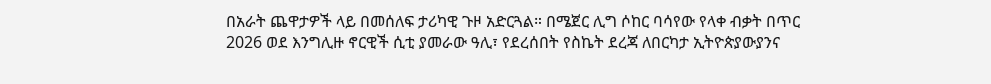በአራት ጨዋታዎች ላይ በመሰለፍ ታሪካዊ ጉዞ አድርጓል። በሜጀር ሊግ ሶከር ባሳየው የላቀ ብቃት በጥር 2026 ወደ እንግሊዙ ኖርዊች ሲቲ ያመራው ዓሊ፣ የደረሰበት የስኬት ደረጃ ለበርካታ ኢትዮጵያውያንና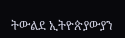ትውልደ ኢትዮጵያውያን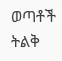ወጣቶች ትልቅ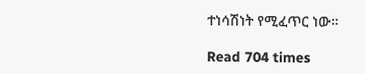ተነሳሽነት የሚፈጥር ነው።

Read 704 times